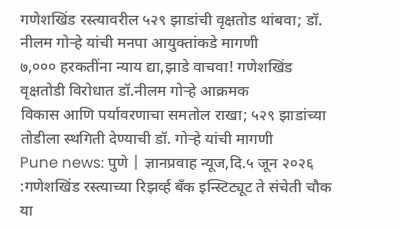गणेशखिंड रस्त्यावरील ५२९ झाडांची वृक्षतोड थांबवा; डॉ. नीलम गोऱ्हे यांची मनपा आयुक्तांकडे मागणी
७,००० हरकतींना न्याय द्या,झाडे वाचवा! गणेशखिंड वृक्षतोडी विरोधात डॉ.नीलम गोऱ्हे आक्रमक
विकास आणि पर्यावरणाचा समतोल राखा; ५२९ झाडांच्या तोडीला स्थगिती देण्याची डॉ. गोऱ्हे यांची मागणी
Pune news: पुणे | ज्ञानप्रवाह न्यूज,दि.५ जून २०२६ :गणेशखिंड रस्त्याच्या रिझर्व्ह बँक इन्स्टिट्यूट ते संचेती चौक या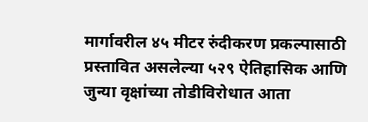मार्गावरील ४५ मीटर रुंदीकरण प्रकल्पासाठी प्रस्तावित असलेल्या ५२९ ऐतिहासिक आणि जुन्या वृक्षांच्या तोडीविरोधात आता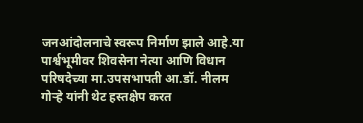जनआंदोलनाचे स्वरूप निर्माण झाले आहे.या पार्श्वभूमीवर शिवसेना नेत्या आणि विधान परिषदेच्या मा.उपसभापती आ.डॉ. नीलम गोऱ्हे यांनी थेट हस्तक्षेप करत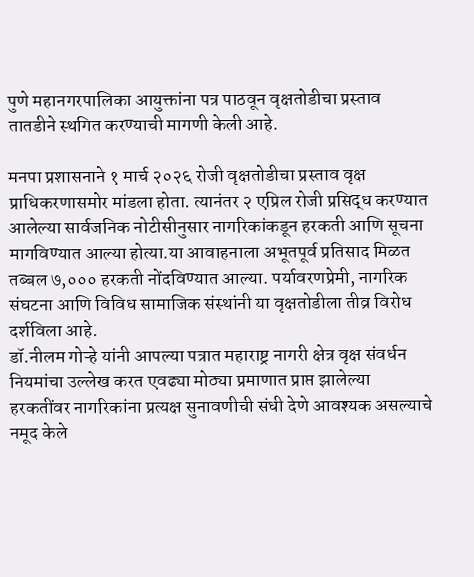पुणे महानगरपालिका आयुक्तांना पत्र पाठवून वृक्षतोडीचा प्रस्ताव तातडीने स्थगित करण्याची मागणी केली आहे.

मनपा प्रशासनाने १ मार्च २०२६ रोजी वृक्षतोडीचा प्रस्ताव वृक्ष प्राधिकरणासमोर मांडला होता. त्यानंतर २ एप्रिल रोजी प्रसिद्ध करण्यात आलेल्या सार्वजनिक नोटीसीनुसार नागरिकांकडून हरकती आणि सूचना मागविण्यात आल्या होत्या.या आवाहनाला अभूतपूर्व प्रतिसाद मिळत तब्बल ७,००० हरकती नोंदविण्यात आल्या. पर्यावरणप्रेमी, नागरिक संघटना आणि विविध सामाजिक संस्थांनी या वृक्षतोडीला तीव्र विरोध दर्शविला आहे.
डॉ.नीलम गोऱ्हे यांनी आपल्या पत्रात महाराष्ट्र नागरी क्षेत्र वृक्ष संवर्धन नियमांचा उल्लेख करत एवढ्या मोठ्या प्रमाणात प्राप्त झालेल्या हरकतींवर नागरिकांना प्रत्यक्ष सुनावणीची संधी देणे आवश्यक असल्याचे नमूद केले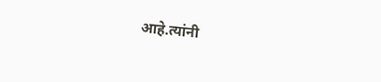आहे.त्यांनी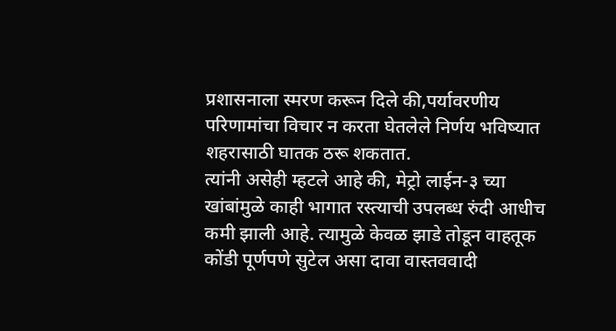प्रशासनाला स्मरण करून दिले की,पर्यावरणीय परिणामांचा विचार न करता घेतलेले निर्णय भविष्यात शहरासाठी घातक ठरू शकतात.
त्यांनी असेही म्हटले आहे की, मेट्रो लाईन-३ च्या खांबांमुळे काही भागात रस्त्याची उपलब्ध रुंदी आधीच कमी झाली आहे. त्यामुळे केवळ झाडे तोडून वाहतूक कोंडी पूर्णपणे सुटेल असा दावा वास्तववादी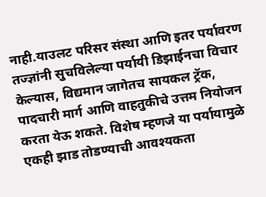नाही.याउलट परिसर संस्था आणि इतर पर्यावरण तज्ज्ञांनी सुचविलेल्या पर्यायी डिझाईनचा विचार केल्यास, विद्यमान जागेतच सायकल ट्रॅक, पादचारी मार्ग आणि वाहतुकीचे उत्तम नियोजन करता येऊ शकते. विशेष म्हणजे या पर्यायामुळे एकही झाड तोडण्याची आवश्यकता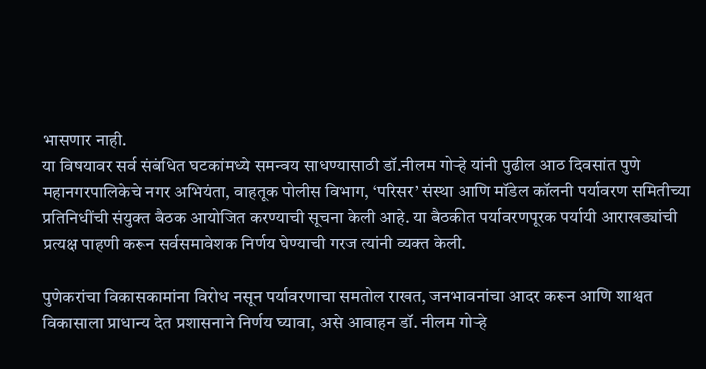भासणार नाही.
या विषयावर सर्व संबंधित घटकांमध्ये समन्वय साधण्यासाठी डॉ.नीलम गोऱ्हे यांनी पुढील आठ दिवसांत पुणे महानगरपालिकेचे नगर अभियंता, वाहतूक पोलीस विभाग, ‘परिसर’ संस्था आणि मॉडेल कॉलनी पर्यावरण समितीच्या प्रतिनिधींची संयुक्त बैठक आयोजित करण्याची सूचना केली आहे. या बैठकीत पर्यावरणपूरक पर्यायी आराखड्यांची प्रत्यक्ष पाहणी करून सर्वसमावेशक निर्णय घेण्याची गरज त्यांनी व्यक्त केली.

पुणेकरांचा विकासकामांना विरोध नसून पर्यावरणाचा समतोल राखत, जनभावनांचा आदर करून आणि शाश्वत विकासाला प्राधान्य देत प्रशासनाने निर्णय घ्यावा, असे आवाहन डॉ. नीलम गोऱ्हे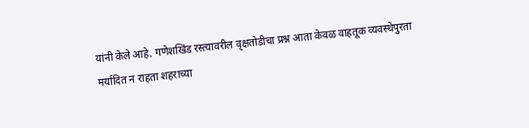यांनी केले आहे. गणेशखिंड रस्त्यावरील वृक्षतोडीचा प्रश्न आता केवळ वाहतूक व्यवस्थेपुरता मर्यादित न राहता शहराच्या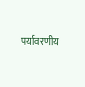पर्यावरणीय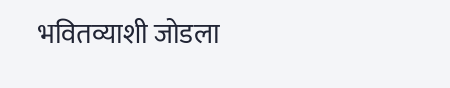भवितव्याशी जोडला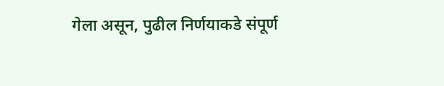गेला असून, पुढील निर्णयाकडे संपूर्ण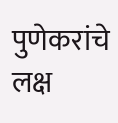पुणेकरांचे लक्ष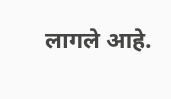लागले आहे.